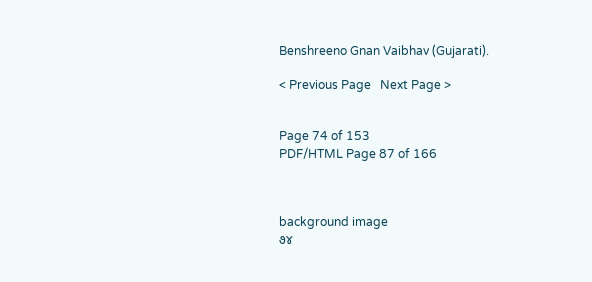Benshreeno Gnan Vaibhav (Gujarati).

< Previous Page   Next Page >


Page 74 of 153
PDF/HTML Page 87 of 166



background image
૭૪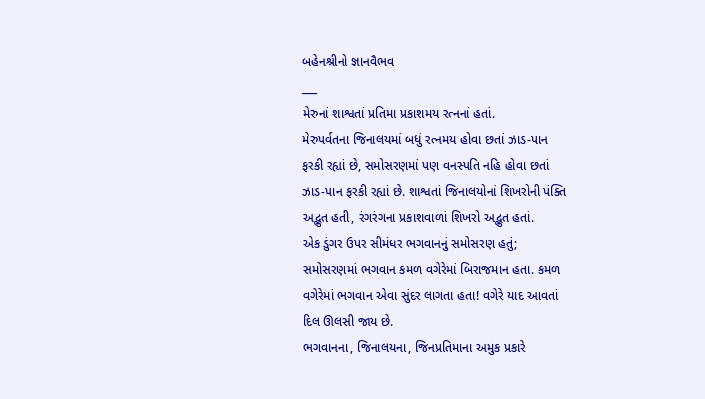બહેનશ્રીનો જ્ઞાનવૈભવ
___
મેરુનાં શાશ્વતાં પ્રતિમા પ્રકાશમય રત્નનાં હતાં.
મેરુપર્વતના જિનાલયમાં બધું રત્નમય હોવા છતાં ઝાડ-પાન
ફરકી રહ્યાં છે, સમોસરણમાં પણ વનસ્પતિ નહિ હોવા છતાં
ઝાડ-પાન ફરકી રહ્યાં છે. શાશ્વતાં જિનાલયોનાં શિખરોની પંક્તિ
અદ્ભુત હતી, રંગરંગના પ્રકાશવાળાં શિખરો અદ્ભુત હતાં.
એક ડુંગર ઉપર સીમંધર ભગવાનનું સમોસરણ હતું;
સમોસરણમાં ભગવાન કમળ વગેરેમાં બિરાજમાન હતા. કમળ
વગેરેમાં ભગવાન એવા સુંદર લાગતા હતા! વગેરે યાદ આવતાં
દિલ ઊલસી જાય છે.
ભગવાનના, જિનાલયના, જિનપ્રતિમાના અમુક પ્રકારે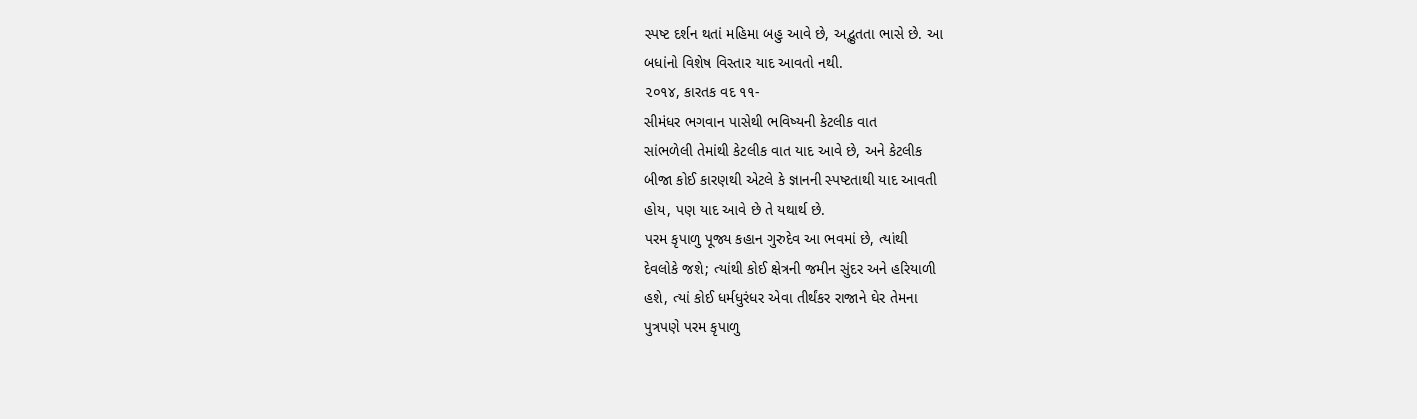સ્પષ્ટ દર્શન થતાં મહિમા બહુ આવે છે, અદ્ભુતતા ભાસે છે. આ
બધાંનો વિશેષ વિસ્તાર યાદ આવતો નથી.
૨૦૧૪, કારતક વદ ૧૧-
સીમંધર ભગવાન પાસેથી ભવિષ્યની કેટલીક વાત
સાંભળેલી તેમાંથી કેટલીક વાત યાદ આવે છે, અને કેટલીક
બીજા કોઈ કારણથી એટલે કે જ્ઞાનની સ્પષ્ટતાથી યાદ આવતી
હોય, પણ યાદ આવે છે તે યથાર્થ છે.
પરમ કૃપાળુ પૂજ્ય કહાન ગુરુદેવ આ ભવમાં છે, ત્યાંથી
દેવલોકે જશે; ત્યાંથી કોઈ ક્ષેત્રની જમીન સુંદર અને હરિયાળી
હશે, ત્યાં કોઈ ધર્મધુરંધર એવા તીર્થંકર રાજાને ઘેર તેમના
પુત્રપણે પરમ કૃપાળુ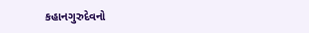કહાનગુરુદેવનો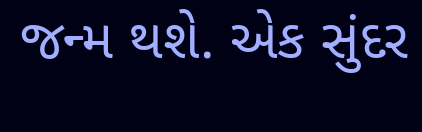જન્મ થશે. એક સુંદર